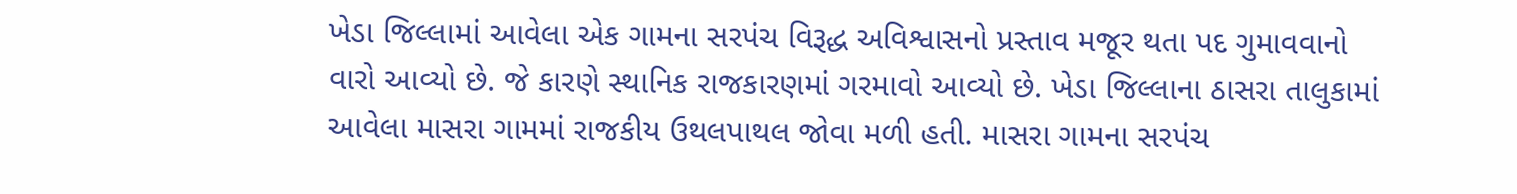ખેડા જિલ્લામાં આવેલા એક ગામના સરપંચ વિરૂદ્ધ અવિશ્વાસનો પ્રસ્તાવ મજૂર થતા પદ ગુમાવવાનો વારો આવ્યો છે. જે કારણે સ્થાનિક રાજકારણમાં ગરમાવો આવ્યો છે. ખેડા જિલ્લાના ઠાસરા તાલુકામાં આવેલા માસરા ગામમાં રાજકીય ઉથલપાથલ જોવા મળી હતી. માસરા ગામના સરપંચ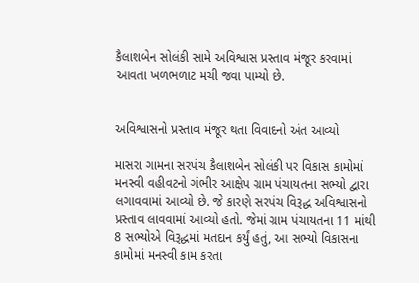કૈલાશબેન સોલંકી સામે અવિશ્વાસ પ્રસ્તાવ મંજૂર કરવામાં આવતા ખળભળાટ મચી જવા પામ્યો છે.


અવિશ્વાસનો પ્રસ્તાવ મંજૂર થતા વિવાદનો અંત આવ્યો

માસરા ગામના સરપંચ કૈલાશબેન સોલંકી પર વિકાસ કામોમાં મનસ્વી વહીવટનો ગંભીર આક્ષેપ ગ્રામ પંચાયતના સભ્યો દ્વારા લગાવવામાં આવ્યો છે. જે કારણે સરપંચ વિરૂદ્ધ અવિશ્વાસનો પ્રસ્તાવ લાવવામાં આવ્યો હતો. જેમાં ગ્રામ પંચાયતના 11 માંથી 8 સભ્યોએ વિરૂદ્ધમાં મતદાન કર્યું હતું, આ સભ્યો વિકાસના કામોમાં મનસ્વી કામ કરતા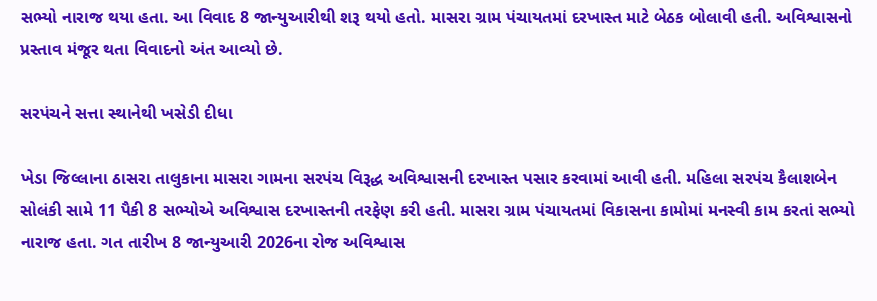સભ્યો નારાજ થયા હતા. આ વિવાદ 8 જાન્યુઆરીથી શરૂ થયો હતો. માસરા ગ્રામ પંચાયતમાં દરખાસ્ત માટે બેઠક બોલાવી હતી. અવિશ્વાસનો પ્રસ્તાવ મંજૂર થતા વિવાદનો અંત આવ્યો છે.

સરપંચને સત્તા સ્થાનેથી ખસેડી દીધા

ખેડા જિલ્લાના ઠાસરા તાલુકાના માસરા ગામના સરપંચ વિરૂદ્ધ અવિશ્વાસની દરખાસ્ત પસાર કરવામાં આવી હતી. મહિલા સરપંચ કૈલાશબેન સોલંકી સામે 11 પૈકી 8 સભ્યોએ અવિશ્વાસ દરખાસ્તની તરફેણ કરી હતી. માસરા ગ્રામ પંચાયતમાં વિકાસના કામોમાં મનસ્વી કામ કરતાં સભ્યો નારાજ હતા. ગત તારીખ 8 જાન્યુઆરી 2026ના રોજ અવિશ્વાસ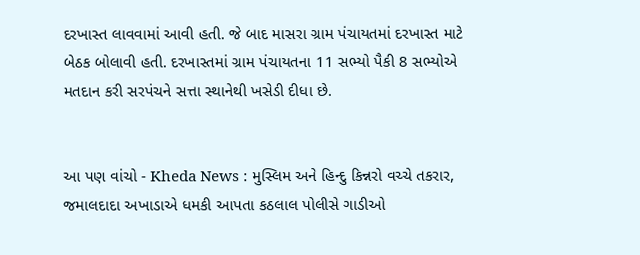દરખાસ્ત લાવવામાં આવી હતી. જે બાદ માસરા ગ્રામ પંચાયતમાં દરખાસ્ત માટે બેઠક બોલાવી હતી. દરખાસ્તમાં ગ્રામ પંચાયતના 11 સભ્યો પૈકી 8 સભ્યોએ મતદાન કરી સરપંચને સત્તા સ્થાનેથી ખસેડી દીધા છે.


આ પણ વાંચો - Kheda News : મુસ્લિમ અને હિન્દુ કિન્નરો વચ્ચે તકરાર, જમાલદાદા અખાડાએ ધમકી આપતા કઠલાલ પોલીસે ગાડીઓ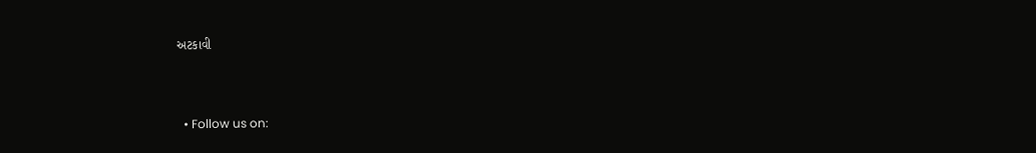અટકાવી



  • Follow us on: